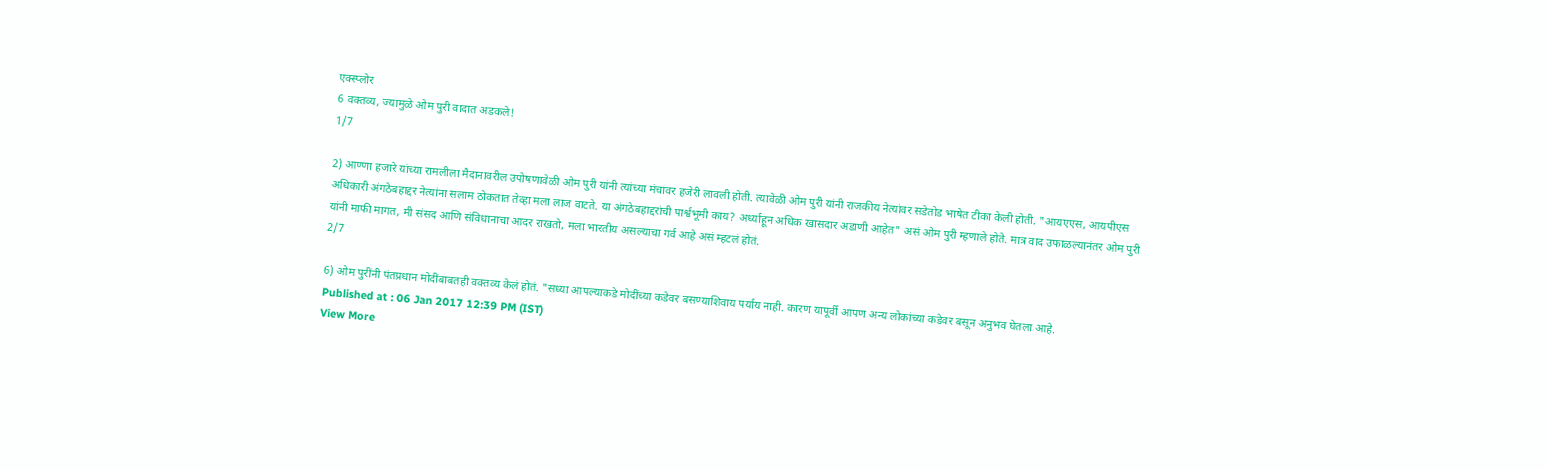एक्स्प्लोर
6 वक्तव्य, ज्यामुळे ओम पुरी वादात अडकले!
1/7

2) आण्णा हजारे यांच्या रामलीला मैदानावरील उपोषणावेळी ओम पुरी यांनी त्यांच्या मंचावर हजेरी लावली होती. त्यावेळी ओम पुरी यांनी राजकीय नेत्यांवर सडेतोड भाषेत टीका केली होती. "आयएएस, आयपीएस अधिकारी अंगठेबहाद्दर नेत्यांना सलाम ठोकतात तेव्हा मला लाज वाटते. या अंगठेबहाद्दरांची पार्श्वभूमी काय? अर्ध्याहून अधिक खासदार अडाणी आहेत" असं ओम पुरी म्हणाले होते. मात्र वाद उफाळल्यानंतर ओम पुरी यांनी माफी मागत, मी संसद आणि संविधानाचा आदर राखतो, मला भारतीय असल्याचा गर्व आहे असं म्हटलं होतं.
2/7

6) ओम पुरींनी पंतप्रधान मोदींबाबतही वक्तव्य केलं होतं. "सध्या आपल्याकडे मोदींच्या कडेवर बसण्याशिवाय पर्याय नाही. कारण यापूर्वी आपण अन्य लोकांच्या कडेवर बसून अनुभव घेतला आहे.
Published at : 06 Jan 2017 12:39 PM (IST)
View More